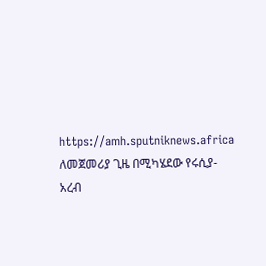https://amh.sputniknews.africa
ለመጀመሪያ ጊዜ በሚካሄደው የሩሲያ-አረብ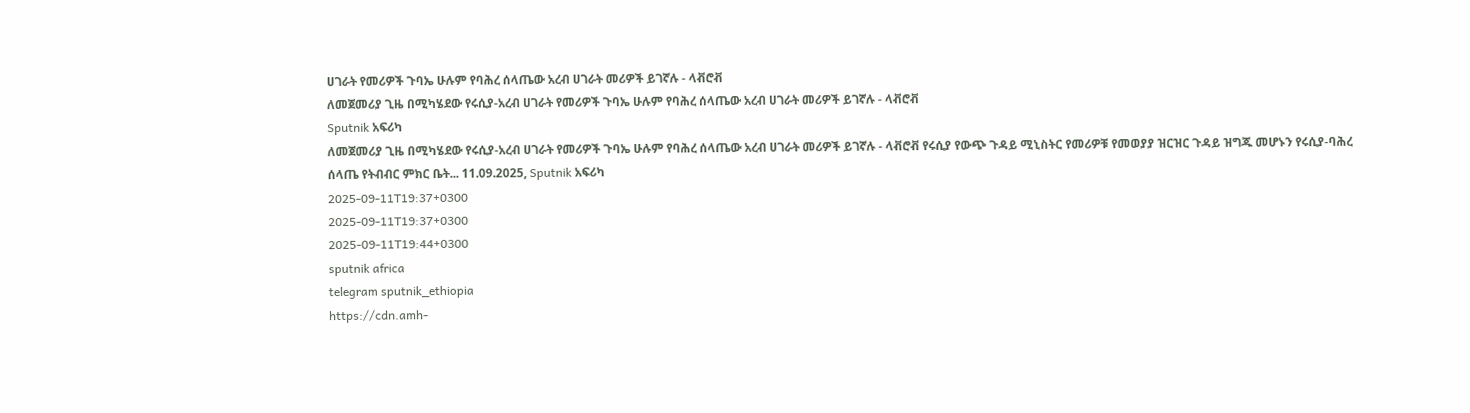ሀገራት የመሪዎች ጉባኤ ሁሉም የባሕረ ሰላጤው አረብ ሀገራት መሪዎች ይገኛሉ - ላቭሮቭ
ለመጀመሪያ ጊዜ በሚካሄደው የሩሲያ-አረብ ሀገራት የመሪዎች ጉባኤ ሁሉም የባሕረ ሰላጤው አረብ ሀገራት መሪዎች ይገኛሉ - ላቭሮቭ
Sputnik አፍሪካ
ለመጀመሪያ ጊዜ በሚካሄደው የሩሲያ-አረብ ሀገራት የመሪዎች ጉባኤ ሁሉም የባሕረ ሰላጤው አረብ ሀገራት መሪዎች ይገኛሉ - ላቭሮቭ የሩሲያ የውጭ ጉዳይ ሚኒስትር የመሪዎቹ የመወያያ ዝርዝር ጉዳይ ዝግጁ መሆኑን የሩሲያ-ባሕረ ሰላጤ የትብብር ምክር ቤት... 11.09.2025, Sputnik አፍሪካ
2025-09-11T19:37+0300
2025-09-11T19:37+0300
2025-09-11T19:44+0300
sputnik africa
telegram sputnik_ethiopia
https://cdn.amh-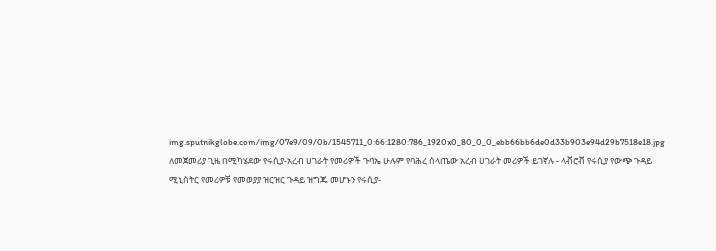img.sputnikglobe.com/img/07e9/09/0b/1545711_0:66:1280:786_1920x0_80_0_0_ebb66bb6de0d33b903e94d29b7518e18.jpg
ለመጀመሪያ ጊዜ በሚካሄደው የሩሲያ-አረብ ሀገራት የመሪዎች ጉባኤ ሁሉም የባሕረ ሰላጤው አረብ ሀገራት መሪዎች ይገኛሉ - ላቭሮቭ የሩሲያ የውጭ ጉዳይ ሚኒስትር የመሪዎቹ የመወያያ ዝርዝር ጉዳይ ዝግጁ መሆኑን የሩሲያ-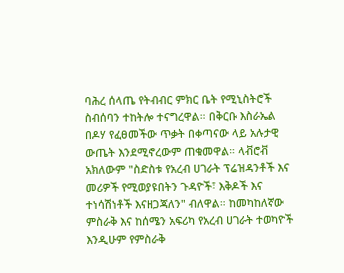ባሕረ ሰላጤ የትብብር ምክር ቤት የሚኒስትሮች ስብሰባን ተከትሎ ተናግረዋል። በቅርቡ እስራኤል በዶሃ የፈፀመችው ጥቃት በቀጣናው ላይ አሉታዊ ውጤት እንደሚኖረውም ጠቁመዋል። ላቭሮቭ አክለውም "ስድስቱ የአረብ ሀገራት ፕሬዝዳንቶች እና መሪዎች የሚወያዩበትን ጉዳዮች፣ እቅዶች እና ተነሳሽነቶች እናዘጋጃለን" ብለዋል። ከመካከለኛው ምስራቅ እና ከሰሜን አፍሪካ የአረብ ሀገራት ተወካዮች እንዲሁም የምስራቅ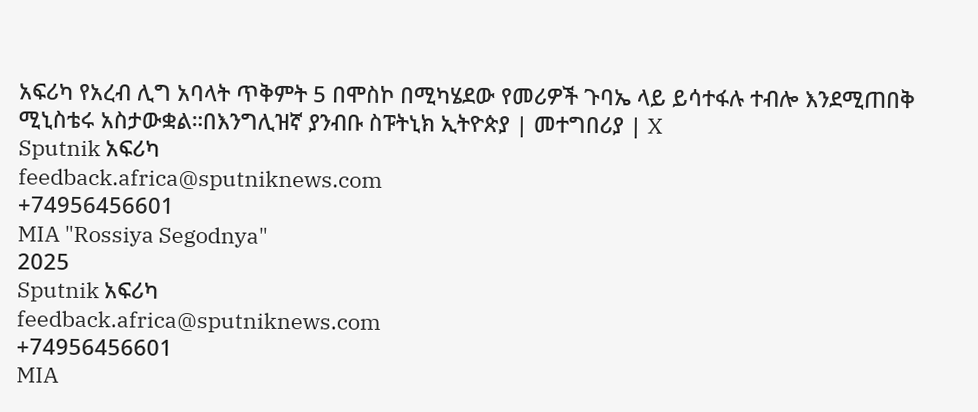አፍሪካ የአረብ ሊግ አባላት ጥቅምት 5 በሞስኮ በሚካሄደው የመሪዎች ጉባኤ ላይ ይሳተፋሉ ተብሎ እንደሚጠበቅ ሚኒስቴሩ አስታውቋል።በእንግሊዝኛ ያንብቡ ስፑትኒክ ኢትዮጵያ | መተግበሪያ | X
Sputnik አፍሪካ
feedback.africa@sputniknews.com
+74956456601
MIA "Rossiya Segodnya"
2025
Sputnik አፍሪካ
feedback.africa@sputniknews.com
+74956456601
MIA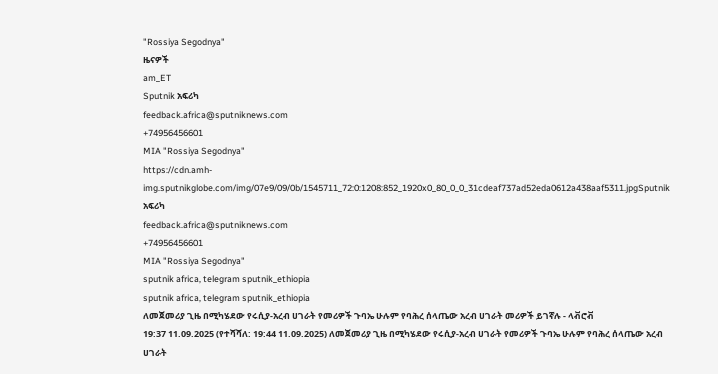"Rossiya Segodnya"
ዜናዎች
am_ET
Sputnik አፍሪካ
feedback.africa@sputniknews.com
+74956456601
MIA "Rossiya Segodnya"
https://cdn.amh-img.sputnikglobe.com/img/07e9/09/0b/1545711_72:0:1208:852_1920x0_80_0_0_31cdeaf737ad52eda0612a438aaf5311.jpgSputnik አፍሪካ
feedback.africa@sputniknews.com
+74956456601
MIA "Rossiya Segodnya"
sputnik africa, telegram sputnik_ethiopia
sputnik africa, telegram sputnik_ethiopia
ለመጀመሪያ ጊዜ በሚካሄደው የሩሲያ-አረብ ሀገራት የመሪዎች ጉባኤ ሁሉም የባሕረ ሰላጤው አረብ ሀገራት መሪዎች ይገኛሉ - ላቭሮቭ
19:37 11.09.2025 (የተሻሻለ: 19:44 11.09.2025) ለመጀመሪያ ጊዜ በሚካሄደው የሩሲያ-አረብ ሀገራት የመሪዎች ጉባኤ ሁሉም የባሕረ ሰላጤው አረብ ሀገራት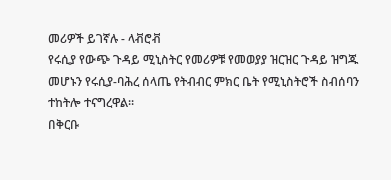መሪዎች ይገኛሉ - ላቭሮቭ
የሩሲያ የውጭ ጉዳይ ሚኒስትር የመሪዎቹ የመወያያ ዝርዝር ጉዳይ ዝግጁ መሆኑን የሩሲያ-ባሕረ ሰላጤ የትብብር ምክር ቤት የሚኒስትሮች ስብሰባን ተከትሎ ተናግረዋል።
በቅርቡ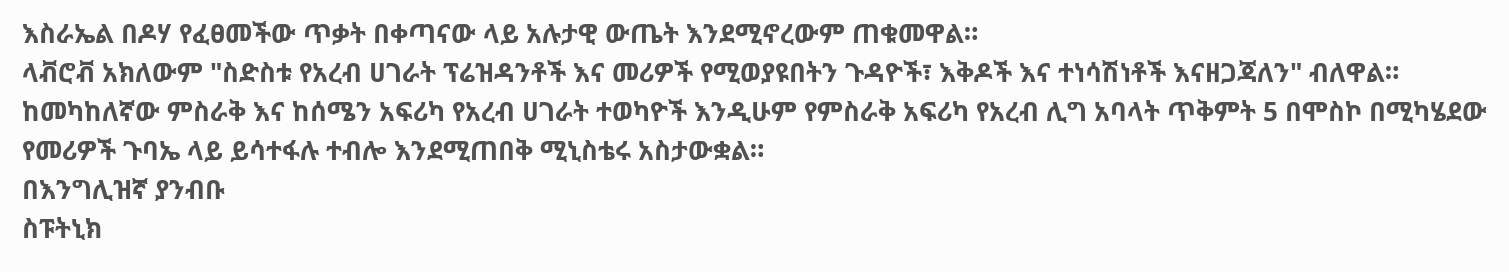እስራኤል በዶሃ የፈፀመችው ጥቃት በቀጣናው ላይ አሉታዊ ውጤት እንደሚኖረውም ጠቁመዋል።
ላቭሮቭ አክለውም "ስድስቱ የአረብ ሀገራት ፕሬዝዳንቶች እና መሪዎች የሚወያዩበትን ጉዳዮች፣ እቅዶች እና ተነሳሽነቶች እናዘጋጃለን" ብለዋል።
ከመካከለኛው ምስራቅ እና ከሰሜን አፍሪካ የአረብ ሀገራት ተወካዮች እንዲሁም የምስራቅ አፍሪካ የአረብ ሊግ አባላት ጥቅምት 5 በሞስኮ በሚካሄደው የመሪዎች ጉባኤ ላይ ይሳተፋሉ ተብሎ እንደሚጠበቅ ሚኒስቴሩ አስታውቋል።
በእንግሊዝኛ ያንብቡ
ስፑትኒክ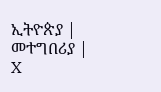ኢትዮጵያ | መተግበሪያ | X